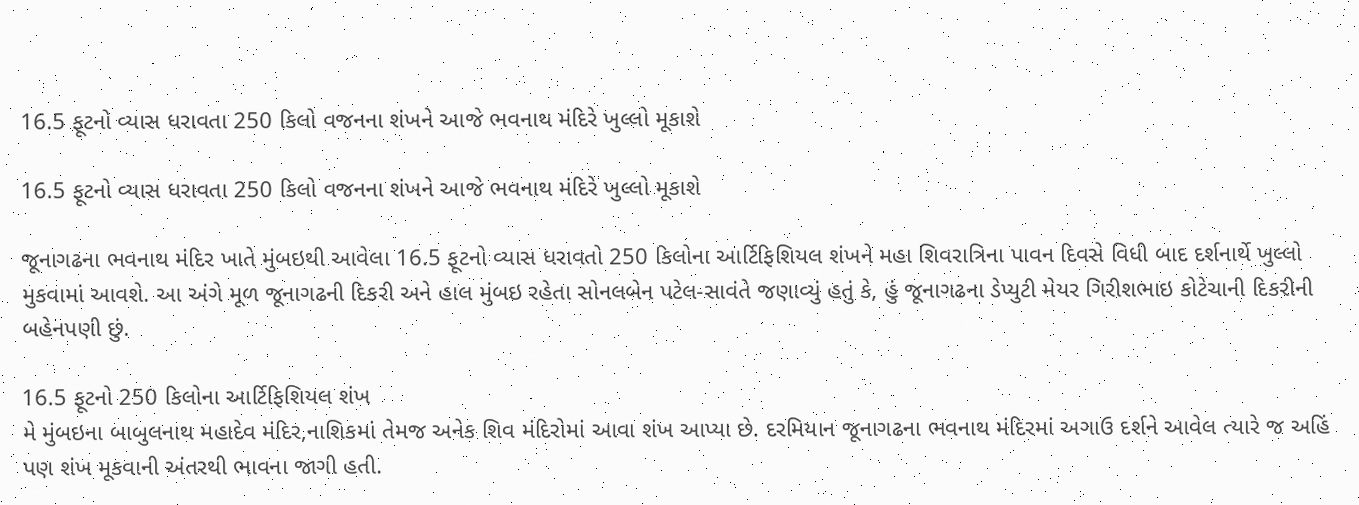16.5 ફૂટનો વ્યાસ ધરાવતા 250 કિલો વજનના શંખને આજે ભવનાથ મંદિરે ખુલ્લો મૂકાશે

16.5 ફૂટનો વ્યાસ ધરાવતા 250 કિલો વજનના શંખને આજે ભવનાથ મંદિરે ખુલ્લો મૂકાશે

જૂનાગઢના ભવનાથ મંદિર ખાતે મુંબઇથી આવેલા 16.5 ફૂટનો વ્યાસ ધરાવતો 250 કિલોના આર્ટિફિશિયલ શંખને મહા શિવરાત્રિના પાવન દિવસે વિધી બાદ દર્શનાર્થે ખુલ્લો મુકવામાં આવશે. આ અંગે મૂળ જૂનાગઢની દિકરી અને હાલ મુંબઇ રહેતા સોનલબેન પટેલ-સાવંતે જણાવ્યું હતું કે, હું જૂનાગઢના ડેપ્યુટી મેયર ગિરીશભાઇ કોટેચાની દિકરીની બહેનપણી છું.

16.5 ફૂટનો 250 કિલોના આર્ટિફિશિયલ શંખ
મે મુંબઇના બાબુલનાથ મહાદેવ મંદિર,નાશિકમાં તેમજ અનેક શિવ મંદિરોમાં આવા શંખ આપ્યા છે. દરમિયાન જૂનાગઢના ભવનાથ મંદિરમાં અગાઉ દર્શને આવેલ ત્યારે જ અહિં પણ શંખ મૂકવાની અંતરથી ભાવના જાગી હતી.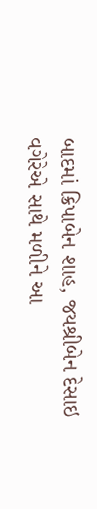બાદમાં ક્રિપાબેન શાહ, જયશ્રીબેન દેસાઇ વગેરેએ સાથે મળીને આ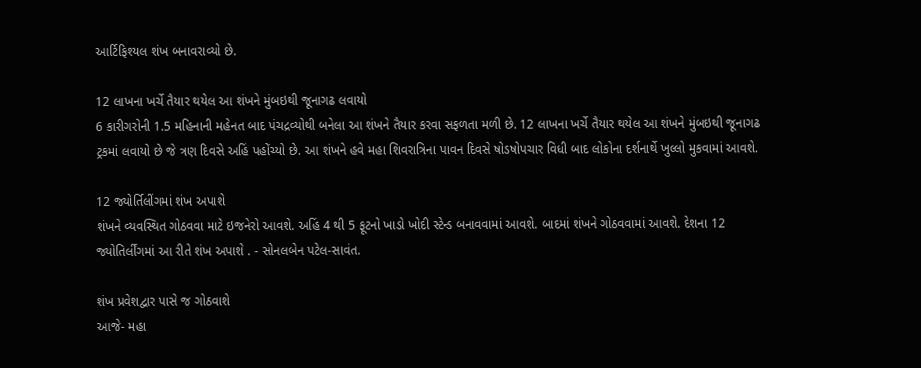આર્ટિફિશ્યલ શંખ બનાવરાવ્યો છે.

12 લાખના ખર્ચે તૈયાર થયેલ આ શંખને મુંબઇથી જૂનાગઢ લવાયો
6 કારીગરોની 1.5 મહિનાની મહેનત બાદ પંચદ્રવ્યોથી બનેલા આ શંખને તૈયાર કરવા સફળતા મળી છે. 12 લાખના ખર્ચે તૈયાર થયેલ આ શંખને મુંબઇથી જૂનાગઢ ટ્રકમાં લવાયો છે જે ત્રણ દિવસે અહિં પહોંચ્યો છે. આ શંખને હવે મહા શિવરાત્રિના પાવન દિવસે ષોડષોપચાર વિધી બાદ લોકોના દર્શનાર્થે ખુલ્લો મુકવામાં આવશે.

12 જ્યોર્તિલીંગમાં શંખ અપાશે
શંખને વ્યવસ્થિત ગોઠવવા માટે ઇજનેરો આવશે. અહિં 4 થી 5 ફૂટનો ખાડો ખોદી સ્ટેન્ડ બનાવવામાં આવશે. બાદમાં શંખને ગોઠવવામાં આવશે. દેશના 12 જ્યોતિર્લીંગમાં આ રીતે શંખ અપાશે . - સોનલબેન પટેલ-સાવંત.

શંખ પ્રવેશદ્વાર પાસે જ ગોઠવાશે
આજે- મહા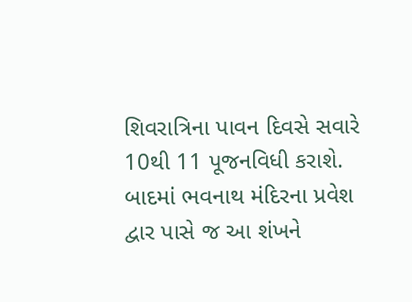શિવરાત્રિના પાવન દિવસે સવારે 10થી 11 પૂજનવિધી કરાશે. બાદમાં ભવનાથ મંદિરના પ્રવેશ દ્વાર પાસે જ આ શંખને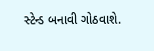સ્ટેન્ડ બનાવી ગોઠવાશે.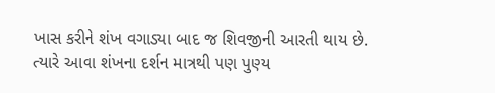ખાસ કરીને શંખ વગાડ્યા બાદ જ શિવજીની આરતી થાય છે. ત્યારે આવા શંખના દર્શન માત્રથી પણ પુણ્ય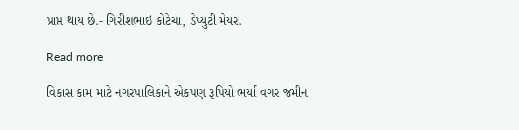પ્રાપ્ત થાય છે.- ગિરીશભાઇ કોટેચા, ડેપ્યુટી મેયર.

Read more

વિકાસ કામ માટે નગરપાલિકાને એકપણ રૂપિયો ભર્યા વગર જમીન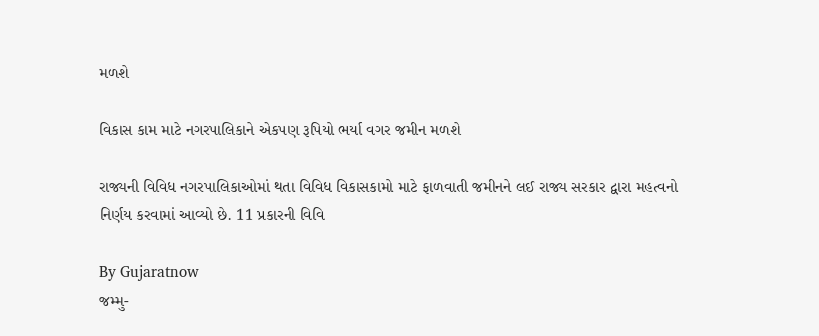મળશે

વિકાસ કામ માટે નગરપાલિકાને એકપણ રૂપિયો ભર્યા વગર જમીન મળશે

રાજ્યની વિવિધ નગરપાલિકાઓમાં થતા વિવિધ વિકાસકામો માટે ફાળવાતી જમીનને લઈ રાજ્ય સરકાર દ્વારા મહત્વનો નિર્ણય કરવામાં આવ્યો છે. 11 પ્રકારની વિવિ

By Gujaratnow
જમ્મુ-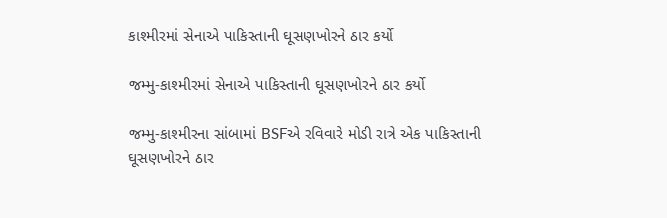કાશ્મીરમાં સેનાએ પાકિસ્તાની ઘૂસણખોરને ઠાર કર્યો

જમ્મુ-કાશ્મીરમાં સેનાએ પાકિસ્તાની ઘૂસણખોરને ઠાર કર્યો

જમ્મુ-કાશ્મીરના સાંબામાં BSFએ રવિવારે મોડી રાત્રે એક પાકિસ્તાની ઘૂસણખોરને ઠાર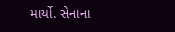માર્યો. સેનાના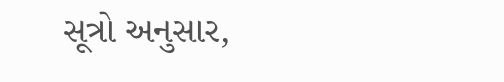સૂત્રો અનુસાર,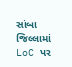સાંબા જિલ્લામાં LoC પર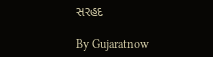સરહદ

By Gujaratnow